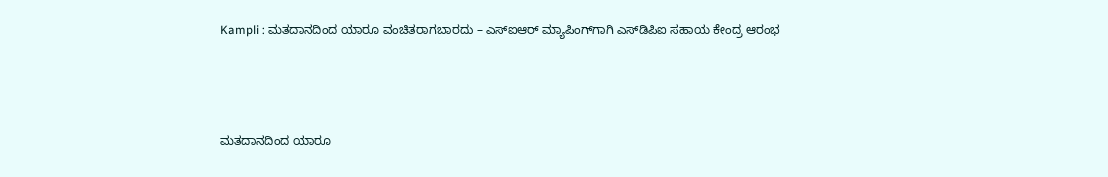Kampli : ಮತದಾನದಿಂದ ಯಾರೂ ವಂಚಿತರಾಗಬಾರದು – ಎಸ್‌ಐಆರ್ ಮ್ಯಾಪಿಂಗ್‌ಗಾಗಿ ಎಸ್‌ಡಿಪಿಐ ಸಹಾಯ ಕೇಂದ್ರ ಆರಂಭ



ಮತದಾನದಿಂದ ಯಾರೂ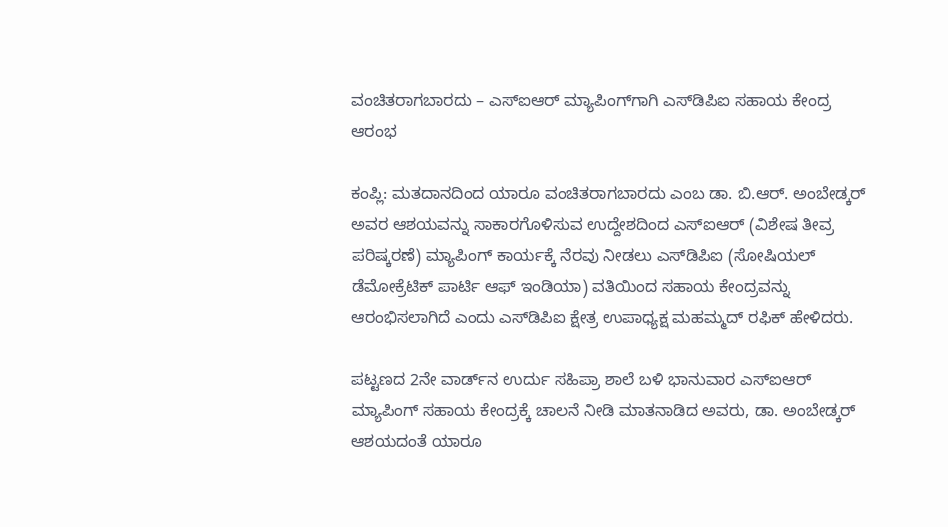ವಂಚಿತರಾಗಬಾರದು – ಎಸ್‌ಐಆರ್ ಮ್ಯಾಪಿಂಗ್‌ಗಾಗಿ ಎಸ್‌ಡಿಪಿಐ ಸಹಾಯ ಕೇಂದ್ರ ಆರಂಭ

ಕಂಪ್ಲಿ: ಮತದಾನದಿಂದ ಯಾರೂ ವಂಚಿತರಾಗಬಾರದು ಎಂಬ ಡಾ. ಬಿ.ಆರ್. ಅಂಬೇಡ್ಕರ್ ಅವರ ಆಶಯವನ್ನು ಸಾಕಾರಗೊಳಿಸುವ ಉದ್ದೇಶದಿಂದ ಎಸ್‌ಐಆರ್ (ವಿಶೇಷ ತೀವ್ರ ಪರಿಷ್ಕರಣೆ) ಮ್ಯಾಪಿಂಗ್ ಕಾರ್ಯಕ್ಕೆ ನೆರವು ನೀಡಲು ಎಸ್‌ಡಿಪಿಐ (ಸೋಷಿಯಲ್ ಡೆಮೋಕ್ರೆಟಿಕ್ ಪಾರ್ಟಿ ಆಫ್ ಇಂಡಿಯಾ) ವತಿಯಿಂದ ಸಹಾಯ ಕೇಂದ್ರವನ್ನು ಆರಂಭಿಸಲಾಗಿದೆ ಎಂದು ಎಸ್‌ಡಿಪಿಐ ಕ್ಷೇತ್ರ ಉಪಾಧ್ಯಕ್ಷ ಮಹಮ್ಮದ್ ರಫಿಕ್ ಹೇಳಿದರು.

ಪಟ್ಟಣದ 2ನೇ ವಾರ್ಡ್‌ನ ಉರ್ದು ಸಹಿಪ್ರಾ ಶಾಲೆ ಬಳಿ ಭಾನುವಾರ ಎಸ್‌ಐಆರ್ ಮ್ಯಾಪಿಂಗ್ ಸಹಾಯ ಕೇಂದ್ರಕ್ಕೆ ಚಾಲನೆ ನೀಡಿ ಮಾತನಾಡಿದ ಅವರು, ಡಾ. ಅಂಬೇಡ್ಕರ್ ಆಶಯದಂತೆ ಯಾರೂ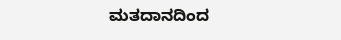ಮತದಾನದಿಂದ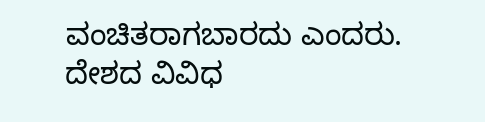ವಂಚಿತರಾಗಬಾರದು ಎಂದರು. ದೇಶದ ವಿವಿಧ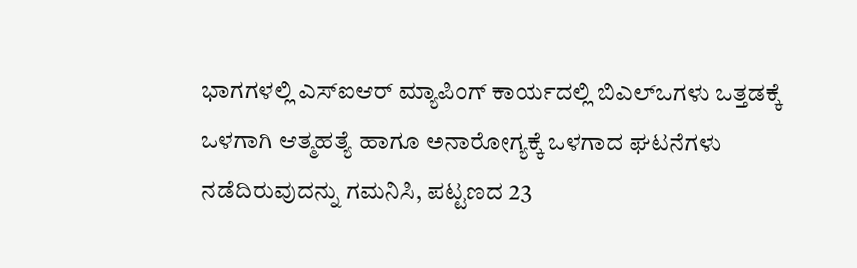ಭಾಗಗಳಲ್ಲಿ ಎಸ್‌ಐಆರ್ ಮ್ಯಾಪಿಂಗ್ ಕಾರ್ಯದಲ್ಲಿ ಬಿಎಲ್‌ಒಗಳು ಒತ್ತಡಕ್ಕೆ ಒಳಗಾಗಿ ಆತ್ಮಹತ್ಯೆ ಹಾಗೂ ಅನಾರೋಗ್ಯಕ್ಕೆ ಒಳಗಾದ ಘಟನೆಗಳು ನಡೆದಿರುವುದನ್ನು ಗಮನಿಸಿ, ಪಟ್ಟಣದ 23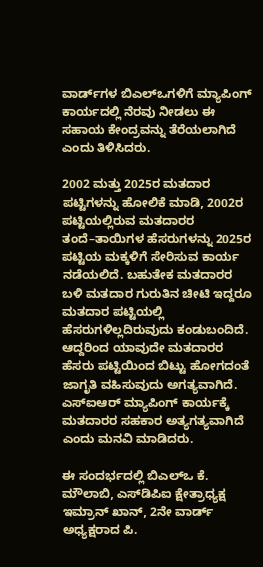ವಾರ್ಡ್‌ಗಳ ಬಿಎಲ್‌ಒಗಳಿಗೆ ಮ್ಯಾಪಿಂಗ್ ಕಾರ್ಯದಲ್ಲಿ ನೆರವು ನೀಡಲು ಈ ಸಹಾಯ ಕೇಂದ್ರವನ್ನು ತೆರೆಯಲಾಗಿದೆ ಎಂದು ತಿಳಿಸಿದರು.

2002 ಮತ್ತು 2025ರ ಮತದಾರ ಪಟ್ಟಿಗಳನ್ನು ಹೋಲಿಕೆ ಮಾಡಿ, 2002ರ ಪಟ್ಟಿಯಲ್ಲಿರುವ ಮತದಾರರ ತಂದೆ–ತಾಯಿಗಳ ಹೆಸರುಗಳನ್ನು 2025ರ ಪಟ್ಟಿಯ ಮಕ್ಕಳಿಗೆ ಸೇರಿಸುವ ಕಾರ್ಯ ನಡೆಯಲಿದೆ. ಬಹುತೇಕ ಮತದಾರರ ಬಳಿ ಮತದಾರ ಗುರುತಿನ ಚೀಟಿ ಇದ್ದರೂ ಮತದಾರ ಪಟ್ಟಿಯಲ್ಲಿ ಹೆಸರುಗಳಿಲ್ಲದಿರುವುದು ಕಂಡುಬಂದಿದೆ. ಆದ್ದರಿಂದ ಯಾವುದೇ ಮತದಾರರ ಹೆಸರು ಪಟ್ಟಿಯಿಂದ ಬಿಟ್ಟು ಹೋಗದಂತೆ ಜಾಗೃತಿ ವಹಿಸುವುದು ಅಗತ್ಯವಾಗಿದೆ. ಎಸ್‌ಐಆರ್ ಮ್ಯಾಪಿಂಗ್ ಕಾರ್ಯಕ್ಕೆ ಮತದಾರರ ಸಹಕಾರ ಅತ್ಯಗತ್ಯವಾಗಿದೆ ಎಂದು ಮನವಿ ಮಾಡಿದರು.

ಈ ಸಂದರ್ಭದಲ್ಲಿ ಬಿಎಲ್‌ಒ ಕೆ. ಮೌಲಾಬಿ, ಎಸ್‌ಡಿಪಿಐ ಕ್ಷೇತ್ರಾಧ್ಯಕ್ಷ ಇಮ್ರಾನ್ ಖಾನ್, 2ನೇ ವಾರ್ಡ್ ಅಧ್ಯಕ್ಷರಾದ ಪಿ.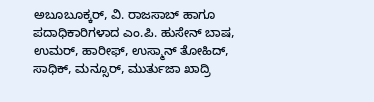ಅಬೂಬೂಕ್ಕರ್, ವಿ. ರಾಜಸಾಬ್ ಹಾಗೂ ಪದಾಧಿಕಾರಿಗಳಾದ ಎಂ.ಪಿ. ಹುಸೇನ್ ಬಾಷ, ಉಮರ್, ಹಾರೀಫ್, ಉಸ್ಮಾನ್ ತೋಹಿದ್, ಸಾಧಿಕ್, ಮನ್ಸೂರ್, ಮುರ್ತುಜಾ ಖಾದ್ರಿ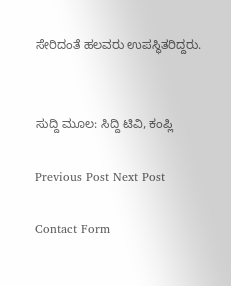ಸೇರಿದಂತೆ ಹಲವರು ಉಪಸ್ಥಿತರಿದ್ದರು.


ಸುದ್ದಿ ಮೂಲ: ಸಿದ್ದಿ ಟಿವಿ, ಕಂಪ್ಲಿ

Previous Post Next Post

Contact Form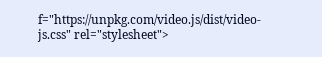f="https://unpkg.com/video.js/dist/video-js.css" rel="stylesheet">